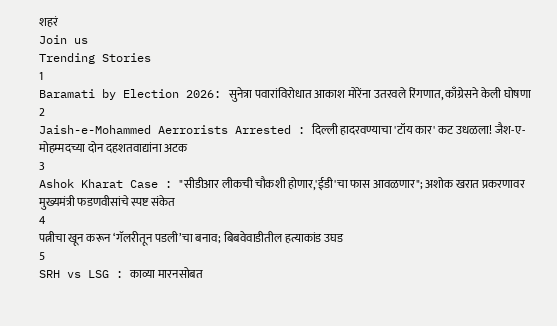शहरं
Join us
Trending Stories
1
Baramati by Election 2026: सुनेत्रा पवारांविरोधात आकाश मोरेंना उतरवले रिंगणात, काँग्रेसने केली घोषणा
2
Jaish-e-Mohammed Aerrorists Arrested : दिल्ली हादरवण्याचा 'टॉय कार' कट उधळला! जैश-ए-मोहम्मदच्या दोन दहशतवाद्यांना अटक
3
Ashok Kharat Case : "सीडीआर लीकची चौकशी होणार,'ईडी'चा फास आवळणार"; अशोक खरात प्रकरणावर मुख्यमंत्री फडणवीसांचे स्पष्ट संकेत
4
पत्नीचा खून करून ‘गॅलरीतून पडली’चा बनाव; बिबवेवाडीतील हत्याकांड उघड
5
SRH vs LSG : काव्या मारनसोबत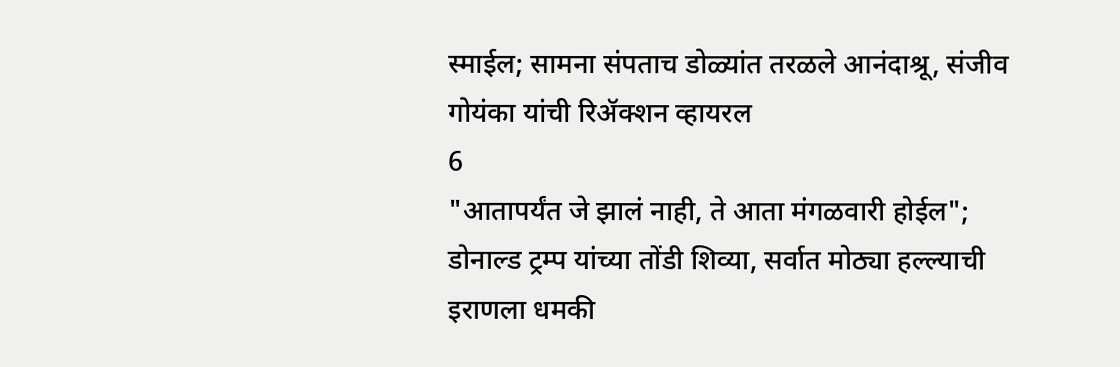स्माईल; सामना संपताच डोळ्यांत तरळले आनंदाश्रू, संजीव गोयंका यांची रिॲक्शन व्हायरल
6
"आतापर्यंत जे झालं नाही, ते आता मंगळवारी होईल"; डोनाल्ड ट्रम्प यांच्या तोंडी शिव्या, सर्वात मोठ्या हल्ल्याची इराणला धमकी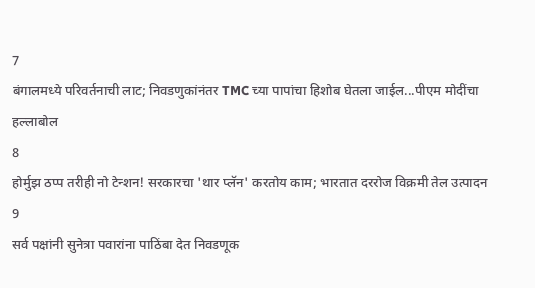7
बंगालमध्ये परिवर्तनाची लाट; निवडणुकांनंतर TMC च्या पापांचा हिशोब घेतला जाईल...पीएम मोदींचा हल्लाबोल
8
होर्मुझ ठप्प तरीही नो टेन्शन! सरकारचा 'थार प्लॅन' करतोय काम; भारतात दररोज विक्रमी तेल उत्पादन
9
सर्व पक्षांनी सुनेत्रा पवारांना पाठिंबा देत निवडणूक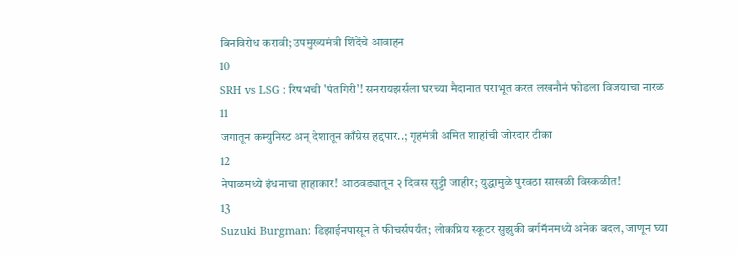बिनविरोध करावी; उपमुख्यमंत्री शिंदेंचे आवाहन
10
SRH vs LSG : रिषभची 'पंतगिरी'! सनरायझर्सला घरच्या मैदानात पराभूत करत लखनौनं फोडला विजयाचा नारळ
11
जगातून कम्युनिस्ट अन् देशातून काँग्रेस हद्दपार..; गृहमंत्री अमित शाहांची जोरदार टीका
12
नेपाळमध्ये इंधनाचा हाहाकार! आठवड्यातून २ दिवस सुट्टी जाहीर; युद्धामुळे पुरवठा साखळी विस्कळीत!
13
Suzuki Burgman: डिझाईनपासून ते फीचर्सपर्यंत; लोकप्रिय स्कूटर सुझुकी बर्गमॅनमध्ये अनेक बदल, जाणून घ्या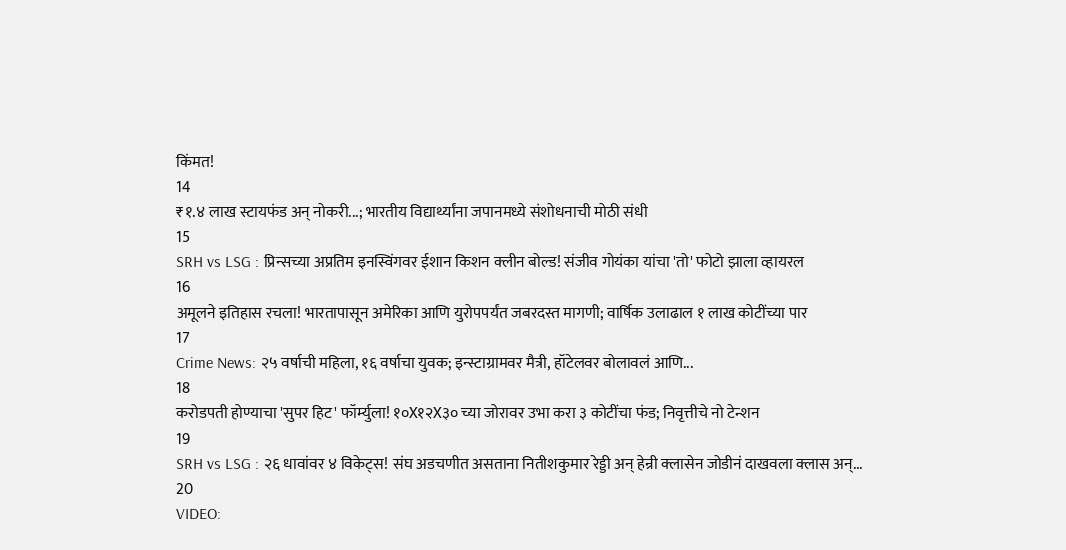किंमत!
14
₹१.४ लाख स्टायफंड अन् नोकरी...; भारतीय विद्यार्थ्यांना जपानमध्ये संशोधनाची मोठी संधी
15
SRH vs LSG : प्रिन्सच्या अप्रतिम इनस्विंगवर ईशान किशन क्लीन बोल्ड! संजीव गोयंका यांचा 'तो' फोटो झाला व्हायरल
16
अमूलने इतिहास रचला! भारतापासून अमेरिका आणि युरोपपर्यंत जबरदस्त मागणी; वार्षिक उलाढाल १ लाख कोटींच्या पार
17
Crime News: २५ वर्षाची महिला, १६ वर्षाचा युवक; इन्स्टाग्रामवर मैत्री, हॉटेलवर बोलावलं आणि...
18
करोडपती होण्याचा 'सुपर हिट' फॉर्म्युला! १०X१२X३० च्या जोरावर उभा करा ३ कोटींचा फंड; निवृत्तीचे नो टेन्शन
19
SRH vs LSG : २६ धावांवर ४ विकेट्स! संघ अडचणीत असताना नितीशकुमार रेड्डी अन् हेन्री क्लासेन जोडीनं दाखवला क्लास अन्...
20
VIDEO: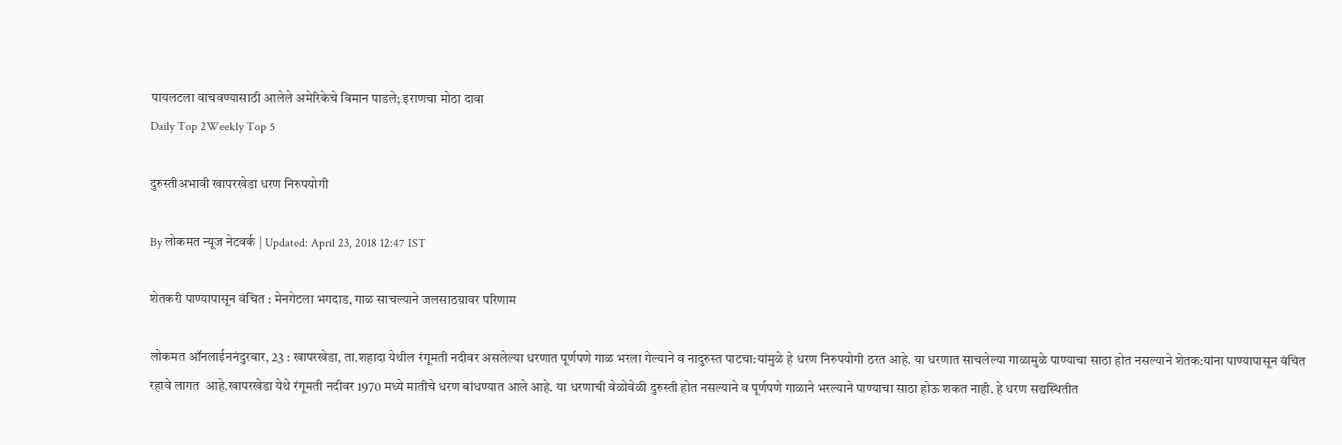पायलटला वाचवण्यासाठी आलेले अमेरिकेचे विमान पाडले; इराणचा मोठा दावा
Daily Top 2Weekly Top 5

दुरुस्तीअभावी खापरखेडा धरण निरुपयोगी

By लोकमत न्यूज नेटवर्क | Updated: April 23, 2018 12:47 IST

शेतकरी पाण्यापासून वंचित : मेनगेटला भगदाड, गाळ साचल्याने जलसाठय़ावर परिणाम

लोकमत ऑनलाईननंदुरबार, 23 : खापरखेडा, ता.शहादा येथील रंगूमती नदीवर असलेल्या धरणात पूर्णपणे गाळ भरला गेल्याने व नादुरुस्त पाटचा:यांमुळे हे धरण निरुपयोगी ठरत आहे. या धरणात साचलेल्या गाळामुळे पाण्याचा साठा होत नसल्याने शेतक:यांना पाण्यापासून वंचित रहावे लागत  आहे.खापरखेडा येथे रंगूमती नदीवर 1970 मध्ये मातीचे धरण बांधण्यात आले आहे. या धरणाची वेळोवेळी दुरुस्ती होत नसल्याने व पूर्णपणे गाळाने भरल्याने पाण्याचा साठा होऊ शकत नाही. हे धरण सद्यस्थितीत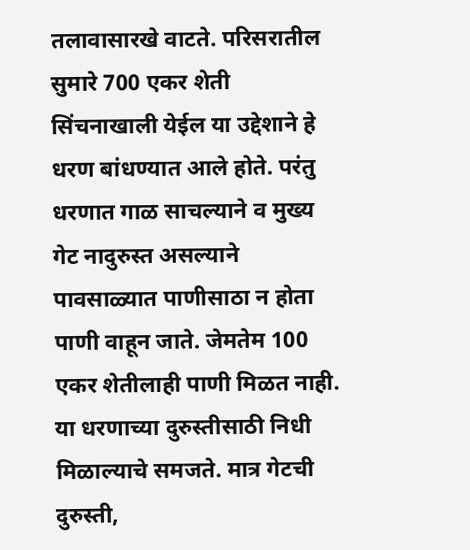तलावासारखे वाटते. परिसरातील सुमारे 700 एकर शेती सिंचनाखाली येईल या उद्देशाने हे धरण बांधण्यात आले होते. परंतु धरणात गाळ साचल्याने व मुख्य गेट नादुरुस्त असल्याने पावसाळ्यात पाणीसाठा न होता पाणी वाहून जाते. जेमतेम 100 एकर शेतीलाही पाणी मिळत नाही. या धरणाच्या दुरुस्तीसाठी निधी मिळाल्याचे समजते. मात्र गेटची दुरुस्ती,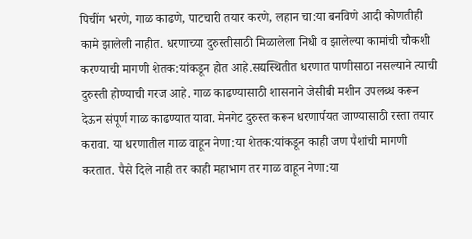पिचींग भरणे, गाळ काढणे, पाटचारी तयार करणे, लहान चा:या बनविणे आदी कोणतीही कामे झालेली नाहीत. धरणाच्या दुरुस्तीसाठी मिळालेला निधी व झालेल्या कामांची चौकशी  करण्याची मागणी शेतक:यांकडून होत आहे.सद्यस्थितीत धरणात पाणीसाठा नसल्याने त्याची दुरुस्ती होण्याची गरज आहे. गाळ काढण्यासाठी शासनाने जेसीबी मशीन उपलब्ध करून देऊन संपूर्ण गाळ काढण्यात यावा. मेनगेट दुरुस्त करून धरणार्पयत जाण्यासाठी रस्ता तयार करावा. या धरणातील गाळ वाहून नेणा:या शेतक:यांकडून काही जण पैशांची मागणी करतात. पैसे दिले नाही तर काही महाभाग तर गाळ वाहून नेणा:या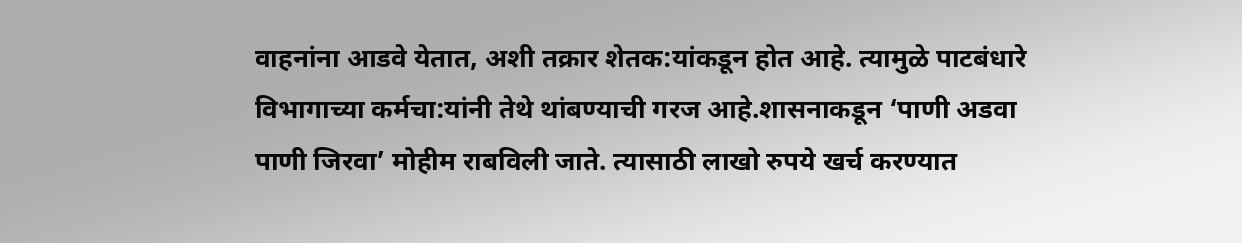वाहनांना आडवे येतात, अशी तक्रार शेतक:यांकडून होत आहे. त्यामुळे पाटबंधारे विभागाच्या कर्मचा:यांनी तेथे थांबण्याची गरज आहे.शासनाकडून ‘पाणी अडवा पाणी जिरवा’ मोहीम राबविली जाते. त्यासाठी लाखो रुपये खर्च करण्यात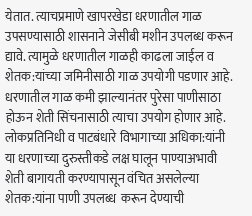येतात. त्याचप्रमाणे खापरखेडा धरणातील गाळ उपसण्यासाठी शासनाने जेसीबी मशीन उपलब्ध करून द्यावे. त्यामुळे धरणातील गाळही काढला जाईल व शेतक:यांच्या जमिनीसाठी गाळ उपयोगी पडणार आहे. धरणातील गाळ कमी झाल्यानंतर पुरेसा पाणीसाठा होऊन शेती सिंचनासाठी त्याचा उपयोग होणार आहे. लोकप्रतिनिधी व पाटबंधारे विभागाच्या अधिका:यांनी या धरणाच्या दुरुस्तीकडे लक्ष घालून पाण्याअभावी शेती बागायती करण्यापासून वंचित असलेल्या शेतक:यांना पाणी उपलब्ध  करून देण्याची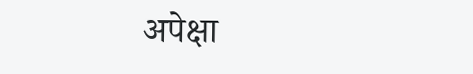अपेक्षा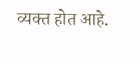व्यक्त होत आहे.